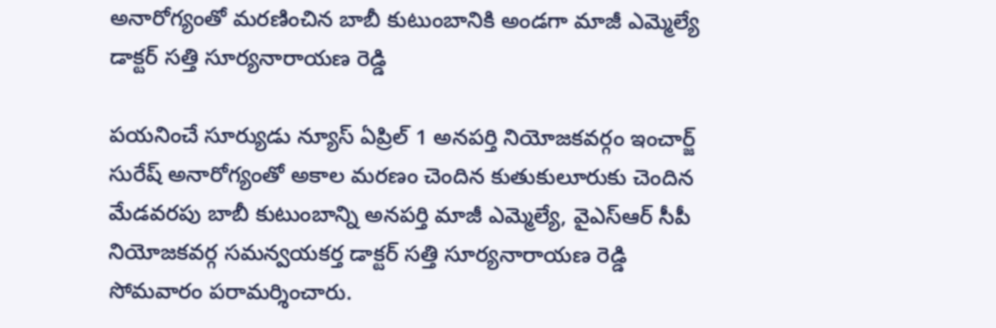అనారోగ్యంతో మరణించిన బాబీ కుటుంబానికి అండగా మాజీ ఎమ్మెల్యే డాక్టర్ సత్తి సూర్యనారాయణ రెడ్డి

పయనించే సూర్యుడు న్యూస్ ఏప్రిల్ 1 అనపర్తి నియోజకవర్గం ఇంచార్జ్ సురేష్ అనారోగ్యంతో అకాల మరణం చెందిన కుతుకులూరుకు చెందిన మేడవరపు బాబీ కుటుంబాన్ని అనపర్తి మాజీ ఎమ్మెల్యే, వైఎస్ఆర్ సీపీ నియోజకవర్గ సమన్వయకర్త డాక్టర్ సత్తి సూర్యనారాయణ రెడ్డి సోమవారం పరామర్శించారు.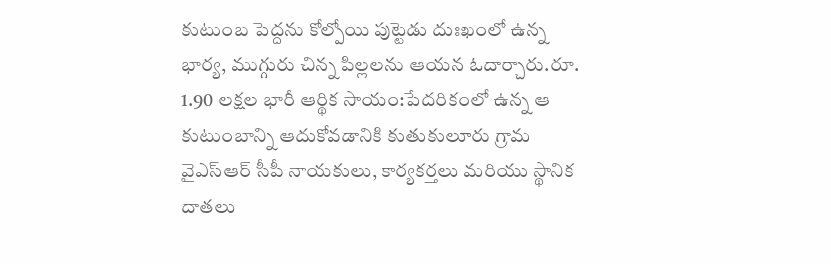కుటుంబ పెద్దను కోల్పోయి పుట్టెడు దుఃఖంలో ఉన్న భార్య, ముగ్గురు చిన్న పిల్లలను ఆయన ఓదార్చారు.రూ. 1.90 లక్షల భారీ ఆర్థిక సాయం:పేదరికంలో ఉన్న ఆ కుటుంబాన్ని ఆదుకోవడానికి కుతుకులూరు గ్రామ వైఎస్ఆర్ సీపీ నాయకులు, కార్యకర్తలు మరియు స్థానిక దాతలు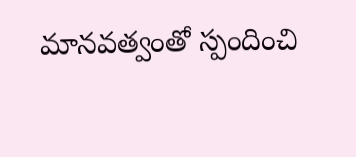మానవత్వంతో స్పందించి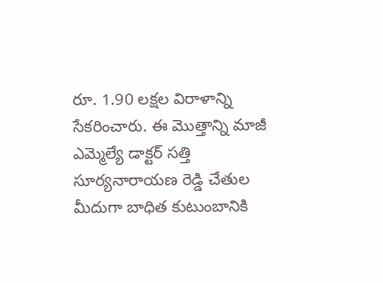రూ. 1.90 లక్షల విరాళాన్ని సేకరించారు. ఈ మొత్తాన్ని మాజీ ఎమ్మెల్యే డాక్టర్ సత్తి సూర్యనారాయణ రెడ్డి చేతుల మీదుగా బాధిత కుటుంబానికి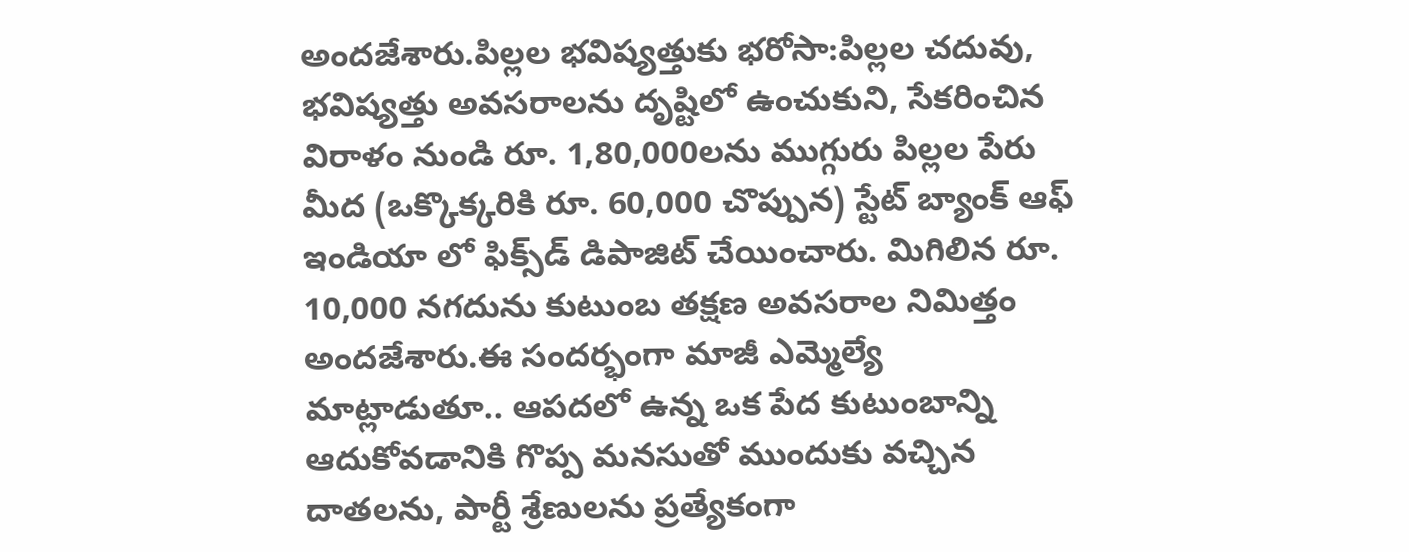అందజేశారు.పిల్లల భవిష్యత్తుకు భరోసా:పిల్లల చదువు, భవిష్యత్తు అవసరాలను దృష్టిలో ఉంచుకుని, సేకరించిన విరాళం నుండి రూ. 1,80,000లను ముగ్గురు పిల్లల పేరు మీద (ఒక్కొక్కరికి రూ. 60,000 చొప్పున) స్టేట్ బ్యాంక్ ఆఫ్ ఇండియా లో ఫిక్స్‌డ్ డిపాజిట్ చేయించారు. మిగిలిన రూ. 10,000 నగదును కుటుంబ తక్షణ అవసరాల నిమిత్తం అందజేశారు.ఈ సందర్భంగా మాజీ ఎమ్మెల్యే మాట్లాడుతూ.. ఆపదలో ఉన్న ఒక పేద కుటుంబాన్ని ఆదుకోవడానికి గొప్ప మనసుతో ముందుకు వచ్చిన దాతలను, పార్టీ శ్రేణులను ప్రత్యేకంగా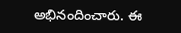అభినందించారు. ఈ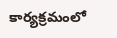కార్యక్రమంలో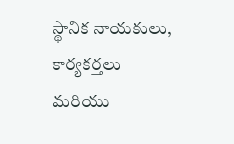స్థానిక నాయకులు, కార్యకర్తలు మరియు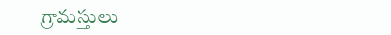గ్రామస్తులు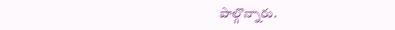పాల్గొన్నారు.